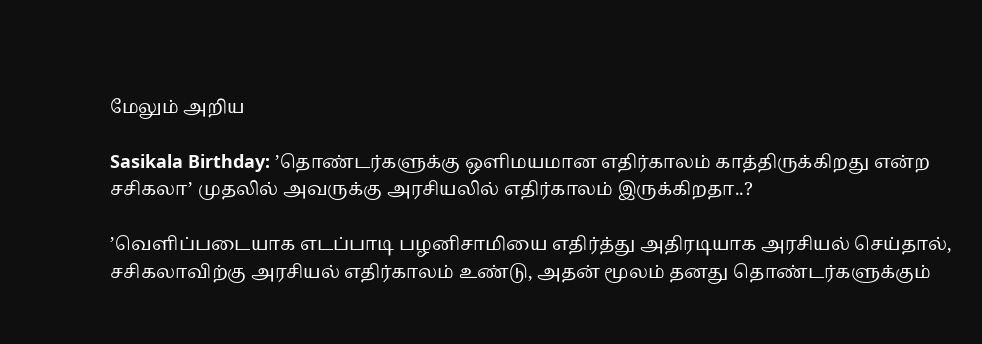மேலும் அறிய

Sasikala Birthday: ’தொண்டர்களுக்கு ஒளிமயமான எதிர்காலம் காத்திருக்கிறது என்ற சசிகலா’ முதலில் அவருக்கு அரசியலில் எதிர்காலம் இருக்கிறதா..?

’வெளிப்படையாக எடப்பாடி பழனிசாமியை எதிர்த்து அதிரடியாக அரசியல் செய்தால், சசிகலாவிற்கு அரசியல் எதிர்காலம் உண்டு, அதன் மூலம் தனது தொண்டர்களுக்கும்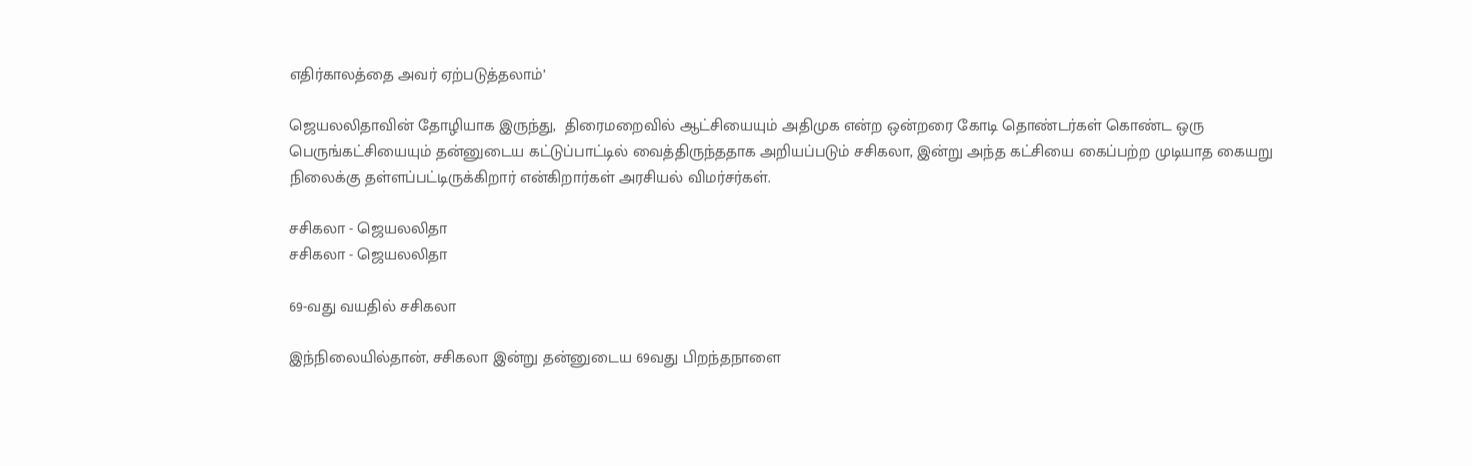எதிர்காலத்தை அவர் ஏற்படுத்தலாம்’

ஜெயலலிதாவின் தோழியாக இருந்து,  திரைமறைவில் ஆட்சியையும் அதிமுக என்ற ஒன்றரை கோடி தொண்டர்கள் கொண்ட ஒரு பெருங்கட்சியையும் தன்னுடைய கட்டுப்பாட்டில் வைத்திருந்ததாக அறியப்படும் சசிகலா, இன்று அந்த கட்சியை கைப்பற்ற முடியாத கையறு நிலைக்கு தள்ளப்பட்டிருக்கிறார் என்கிறார்கள் அரசியல் விமர்சர்கள்.

சசிகலா - ஜெயலலிதா
சசிகலா - ஜெயலலிதா

69-வது வயதில் சசிகலா

இந்நிலையில்தான், சசிகலா இன்று தன்னுடைய 69வது பிறந்தநாளை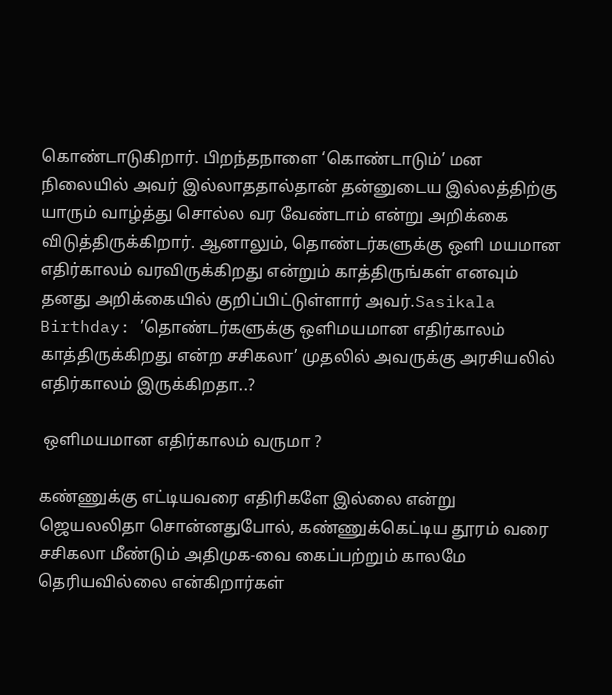கொண்டாடுகிறார். பிறந்தநாளை ‘கொண்டாடும்’ மன நிலையில் அவர் இல்லாததால்தான் தன்னுடைய இல்லத்திற்கு யாரும் வாழ்த்து சொல்ல வர வேண்டாம் என்று அறிக்கை விடுத்திருக்கிறார். ஆனாலும், தொண்டர்களுக்கு ஒளி மயமான எதிர்காலம் வரவிருக்கிறது என்றும் காத்திருங்கள் எனவும் தனது அறிக்கையில் குறிப்பிட்டுள்ளார் அவர்.Sasikala Birthday: ’தொண்டர்களுக்கு ஒளிமயமான எதிர்காலம் காத்திருக்கிறது என்ற சசிகலா’ முதலில் அவருக்கு அரசியலில் எதிர்காலம் இருக்கிறதா..?

 ஒளிமயமான எதிர்காலம் வருமா ?

கண்ணுக்கு எட்டியவரை எதிரிகளே இல்லை என்று ஜெயலலிதா சொன்னதுபோல், கண்ணுக்கெட்டிய தூரம் வரை சசிகலா மீண்டும் அதிமுக-வை கைப்பற்றும் காலமே தெரியவில்லை என்கிறார்கள்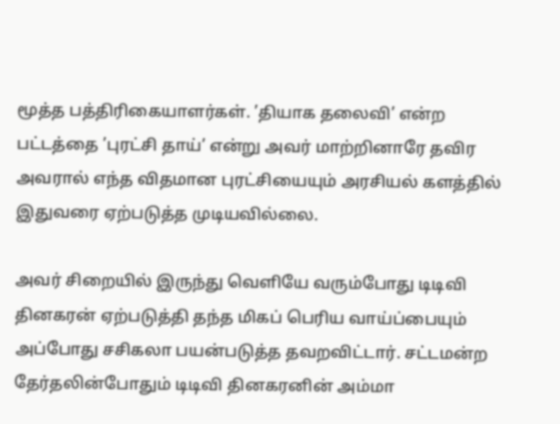மூத்த பத்திரிகையாளர்கள். ’தியாக தலைவி’ என்ற பட்டத்தை ’புரட்சி தாய்’ என்று அவர் மாற்றினாரே தவிர அவரால் எந்த விதமான புரட்சியையும் அரசியல் களத்தில் இதுவரை ஏற்படுத்த முடியவில்லை.

அவர் சிறையில் இருந்து வெளியே வரும்போது டிடிவி தினகரன் ஏற்படுத்தி தந்த மிகப் பெரிய வாய்ப்பையும் அப்போது சசிகலா பயன்படுத்த தவறவிட்டார். சட்டமன்ற தேர்தலின்போதும் டிடிவி தினகரனின் அம்மா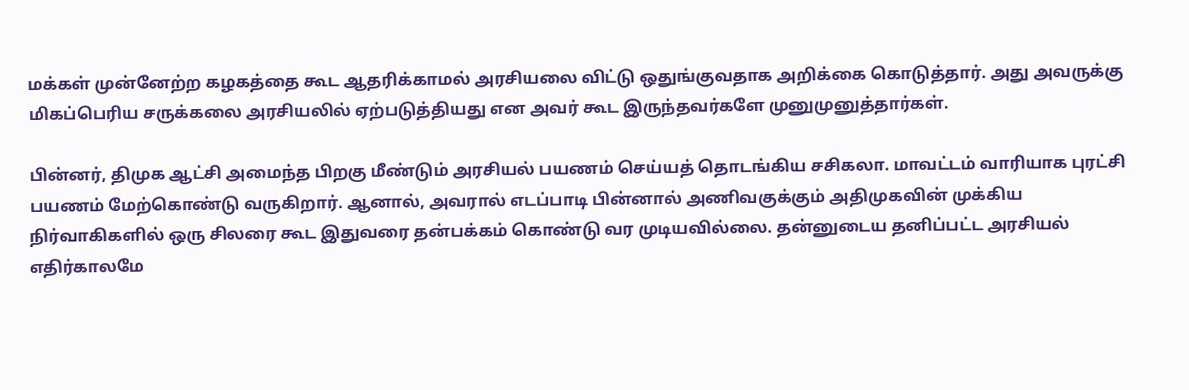மக்கள் முன்னேற்ற கழகத்தை கூட ஆதரிக்காமல் அரசியலை விட்டு ஒதுங்குவதாக அறிக்கை கொடுத்தார். அது அவருக்கு மிகப்பெரிய சருக்கலை அரசியலில் ஏற்படுத்தியது என அவர் கூட இருந்தவர்களே முனுமுனுத்தார்கள்.

பின்னர், திமுக ஆட்சி அமைந்த பிறகு மீண்டும் அரசியல் பயணம் செய்யத் தொடங்கிய சசிகலா. மாவட்டம் வாரியாக புரட்சி பயணம் மேற்கொண்டு வருகிறார். ஆனால், அவரால் எடப்பாடி பின்னால் அணிவகுக்கும் அதிமுகவின் முக்கிய நிர்வாகிகளில் ஒரு சிலரை கூட இதுவரை தன்பக்கம் கொண்டு வர முடியவில்லை. தன்னுடைய தனிப்பட்ட அரசியல் எதிர்காலமே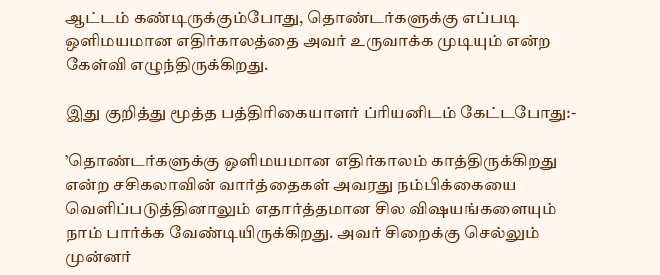ஆட்டம் கண்டிருக்கும்போது, தொண்டர்களுக்கு எப்படி ஒளிமயமான எதிர்காலத்தை அவர் உருவாக்க முடியும் என்ற கேள்வி எழுந்திருக்கிறது.

இது குறித்து மூத்த பத்திரிகையாளர் ப்ரியனிடம் கேட்டபோது:-

’தொண்டர்களுக்கு ஒளிமயமான எதிர்காலம் காத்திருக்கிறது என்ற சசிகலாவின் வார்த்தைகள் அவரது நம்பிக்கையை வெளிப்படுத்தினாலும் எதார்த்தமான சில விஷயங்களையும் நாம் பார்க்க வேண்டியிருக்கிறது. அவர் சிறைக்கு செல்லும் முன்னர்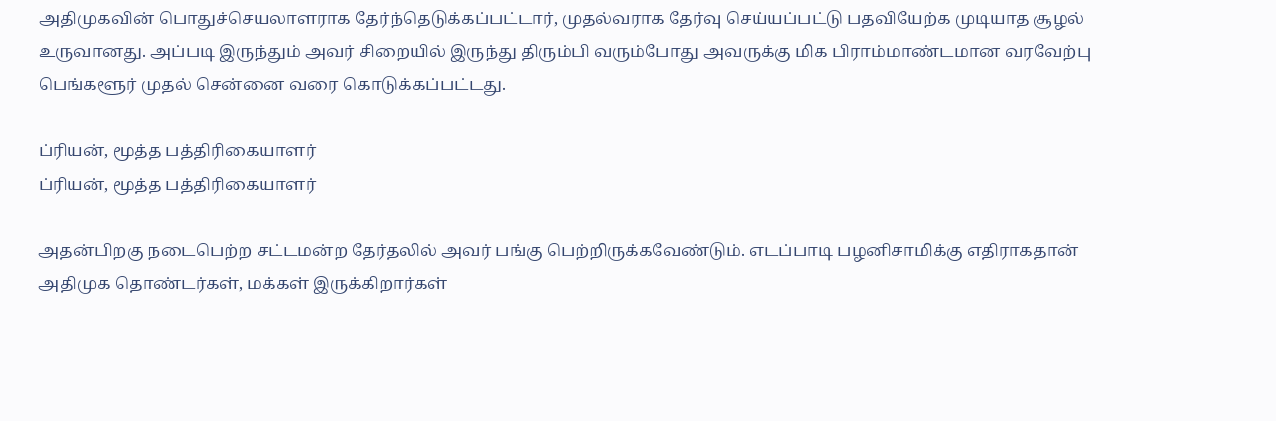அதிமுகவின் பொதுச்செயலாளராக தேர்ந்தெடுக்கப்பட்டார், முதல்வராக தேர்வு செய்யப்பட்டு பதவியேற்க முடியாத சூழல் உருவானது. அப்படி இருந்தும் அவர் சிறையில் இருந்து திரும்பி வரும்போது அவருக்கு மிக பிராம்மாண்டமான வரவேற்பு பெங்களூர் முதல் சென்னை வரை கொடுக்கப்பட்டது.

ப்ரியன், மூத்த பத்திரிகையாளர்
ப்ரியன், மூத்த பத்திரிகையாளர்

அதன்பிறகு நடைபெற்ற சட்டமன்ற தேர்தலில் அவர் பங்கு பெற்றிருக்கவேண்டும். எடப்பாடி பழனிசாமிக்கு எதிராகதான் அதிமுக தொண்டர்கள், மக்கள் இருக்கிறார்கள்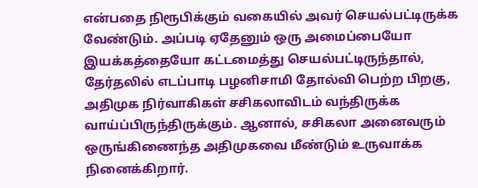என்பதை நிரூபிக்கும் வகையில் அவர் செயல்பட்டிருக்க வேண்டும். அப்படி ஏதேனும் ஒரு அமைப்பையோ இயக்கத்தையோ கட்டமைத்து செயல்பட்டிருந்தால், தேர்தலில் எடப்பாடி பழனிசாமி தோல்வி பெற்ற பிறகு, அதிமுக நிர்வாகிகள் சசிகலாவிடம் வந்திருக்க வாய்ப்பிருந்திருக்கும். ஆனால், சசிகலா அனைவரும் ஒருங்கிணைந்த அதிமுகவை மீண்டும் உருவாக்க நினைக்கிறார்.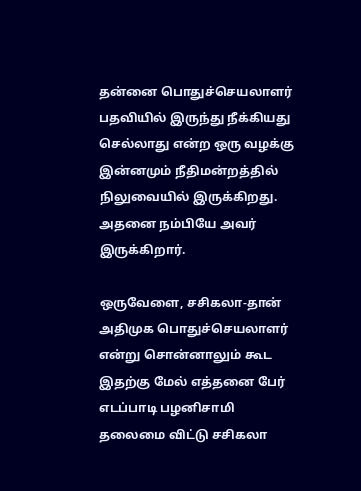தன்னை பொதுச்செயலாளர் பதவியில் இருந்து நீக்கியது செல்லாது என்ற ஒரு வழக்கு இன்னமும் நீதிமன்றத்தில் நிலுவையில் இருக்கிறது. அதனை நம்பியே அவர் இருக்கிறார்.

ஒருவேளை, சசிகலா-தான் அதிமுக பொதுச்செயலாளர் என்று சொன்னாலும் கூட இதற்கு மேல் எத்தனை பேர் எடப்பாடி பழனிசாமி தலைமை விட்டு சசிகலா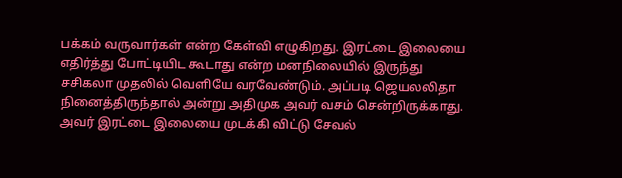பக்கம் வருவார்கள் என்ற கேள்வி எழுகிறது. இரட்டை இலையை எதிர்த்து போட்டியிட கூடாது என்ற மனநிலையில் இருந்து சசிகலா முதலில் வெளியே வரவேண்டும். அப்படி ஜெயலலிதா நினைத்திருந்தால் அன்று அதிமுக அவர் வசம் சென்றிருக்காது. அவர் இரட்டை இலையை முடக்கி விட்டு சேவல்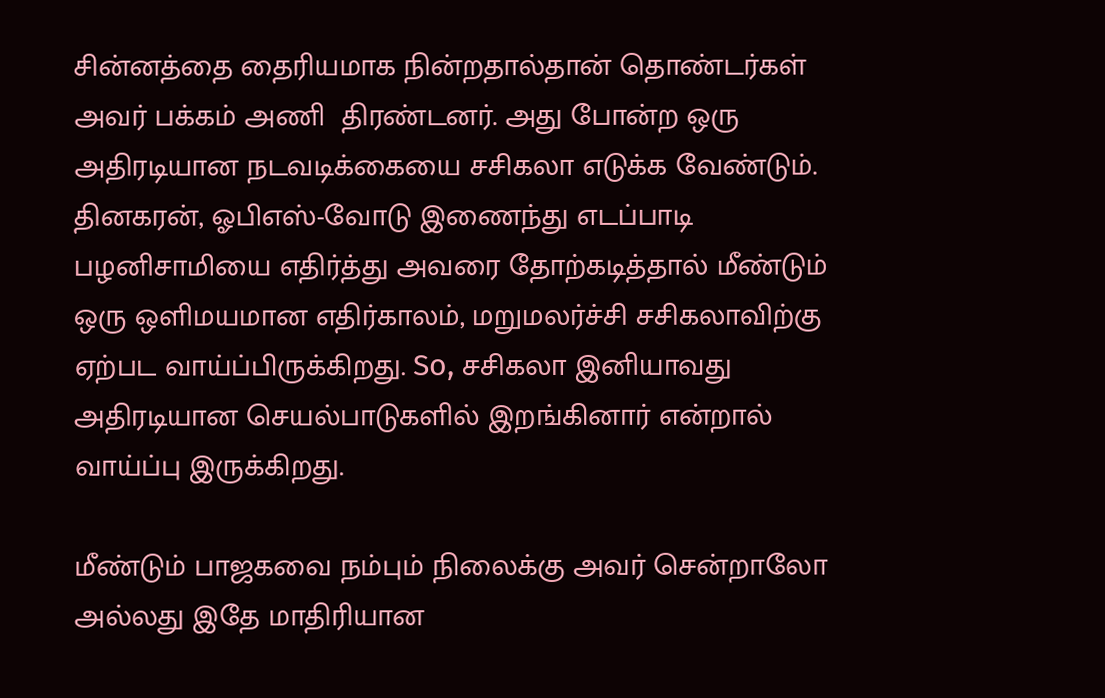சின்னத்தை தைரியமாக நின்றதால்தான் தொண்டர்கள் அவர் பக்கம் அணி  திரண்டனர். அது போன்ற ஒரு அதிரடியான நடவடிக்கையை சசிகலா எடுக்க வேண்டும். தினகரன், ஓபிஎஸ்-வோடு இணைந்து எடப்பாடி பழனிசாமியை எதிர்த்து அவரை தோற்கடித்தால் மீண்டும் ஒரு ஒளிமயமான எதிர்காலம், மறுமலர்ச்சி சசிகலாவிற்கு ஏற்பட வாய்ப்பிருக்கிறது. So, சசிகலா இனியாவது அதிரடியான செயல்பாடுகளில் இறங்கினார் என்றால் வாய்ப்பு இருக்கிறது.

மீண்டும் பாஜகவை நம்பும் நிலைக்கு அவர் சென்றாலோ அல்லது இதே மாதிரியான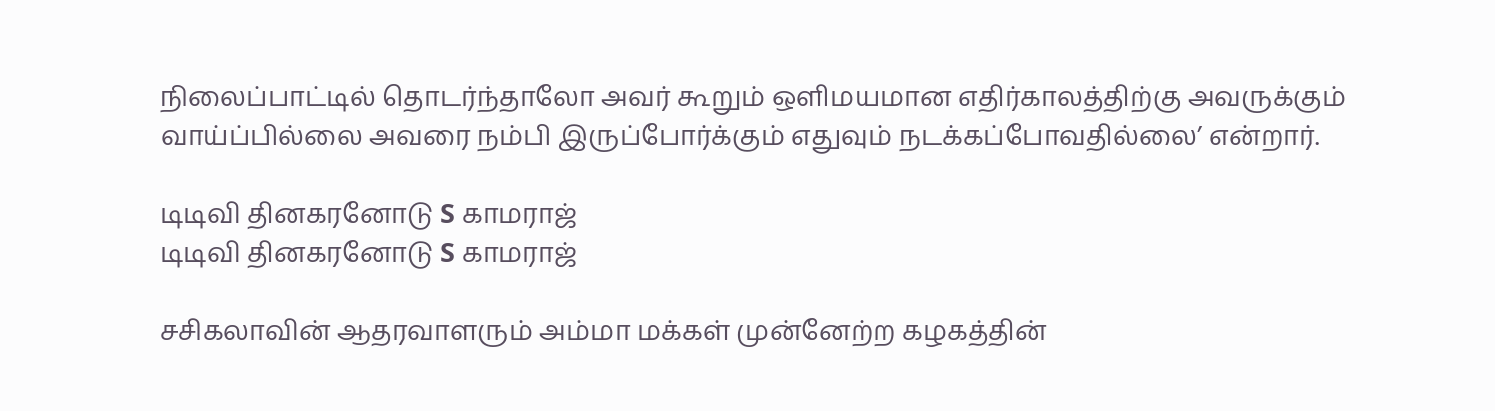நிலைப்பாட்டில் தொடர்ந்தாலோ அவர் கூறும் ஒளிமயமான எதிர்காலத்திற்கு அவருக்கும் வாய்ப்பில்லை அவரை நம்பி இருப்போர்க்கும் எதுவும் நடக்கப்போவதில்லை’ என்றார்.

டிடிவி தினகரனோடு S காமராஜ்
டிடிவி தினகரனோடு S காமராஜ்

சசிகலாவின் ஆதரவாளரும் அம்மா மக்கள் முன்னேற்ற கழகத்தின்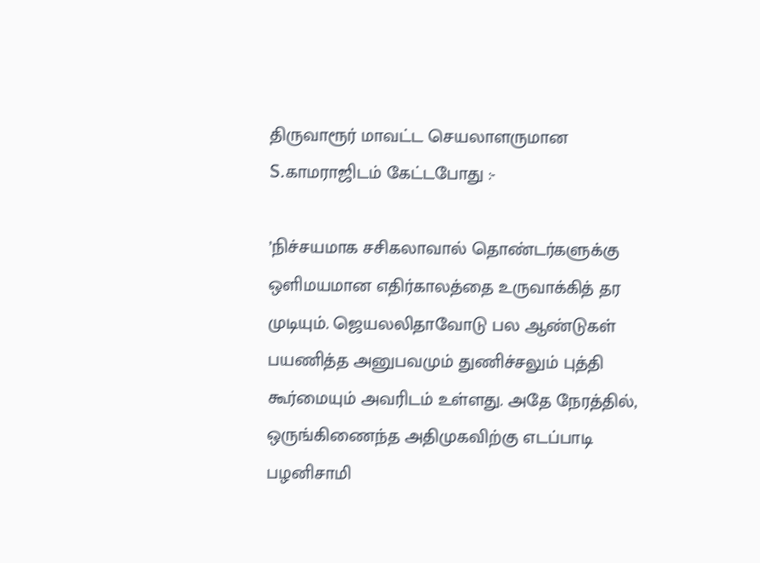திருவாரூர் மாவட்ட செயலாளருமான S.காமராஜிடம் கேட்டபோது :-

’நிச்சயமாக சசிகலாவால் தொண்டர்களுக்கு ஒளிமயமான எதிர்காலத்தை உருவாக்கித் தர முடியும். ஜெயலலிதாவோடு பல ஆண்டுகள் பயணித்த அனுபவமும் துணிச்சலும் புத்தி கூர்மையும் அவரிடம் உள்ளது. அதே நேரத்தில், ஒருங்கிணைந்த அதிமுகவிற்கு எடப்பாடி பழனிசாமி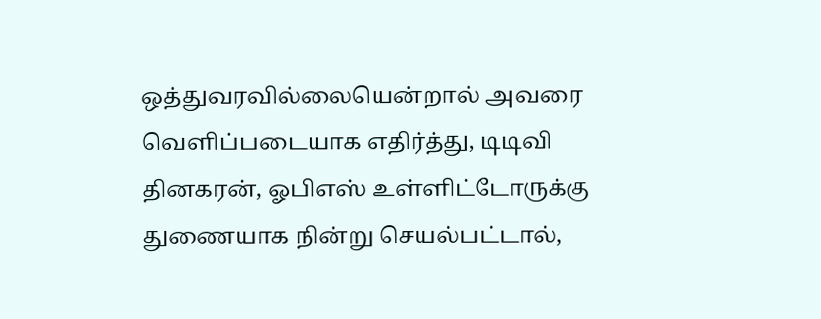ஒத்துவரவில்லையென்றால் அவரை வெளிப்படையாக எதிர்த்து, டிடிவி தினகரன், ஓபிஎஸ் உள்ளிட்டோருக்கு துணையாக நின்று செயல்பட்டால்,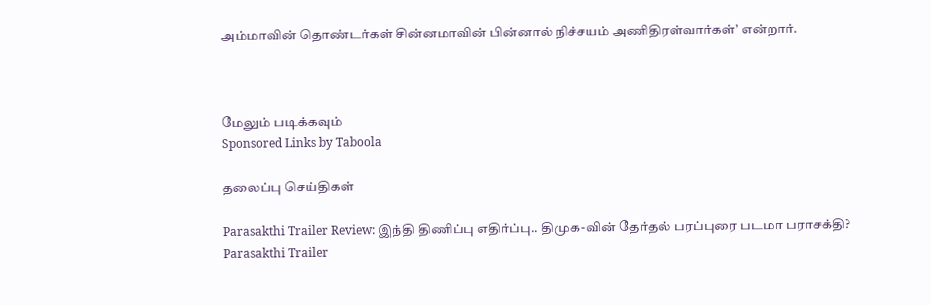அம்மாவின் தொண்டர்கள் சின்னமாவின் பின்னால் நிச்சயம் அணிதிரள்வார்கள்’ என்றார்.



மேலும் படிக்கவும்
Sponsored Links by Taboola

தலைப்பு செய்திகள்

Parasakthi Trailer Review: இந்தி திணிப்பு எதிர்ப்பு.. திமுக-வின் தேர்தல் பரப்புரை படமா பராசக்தி?
Parasakthi Trailer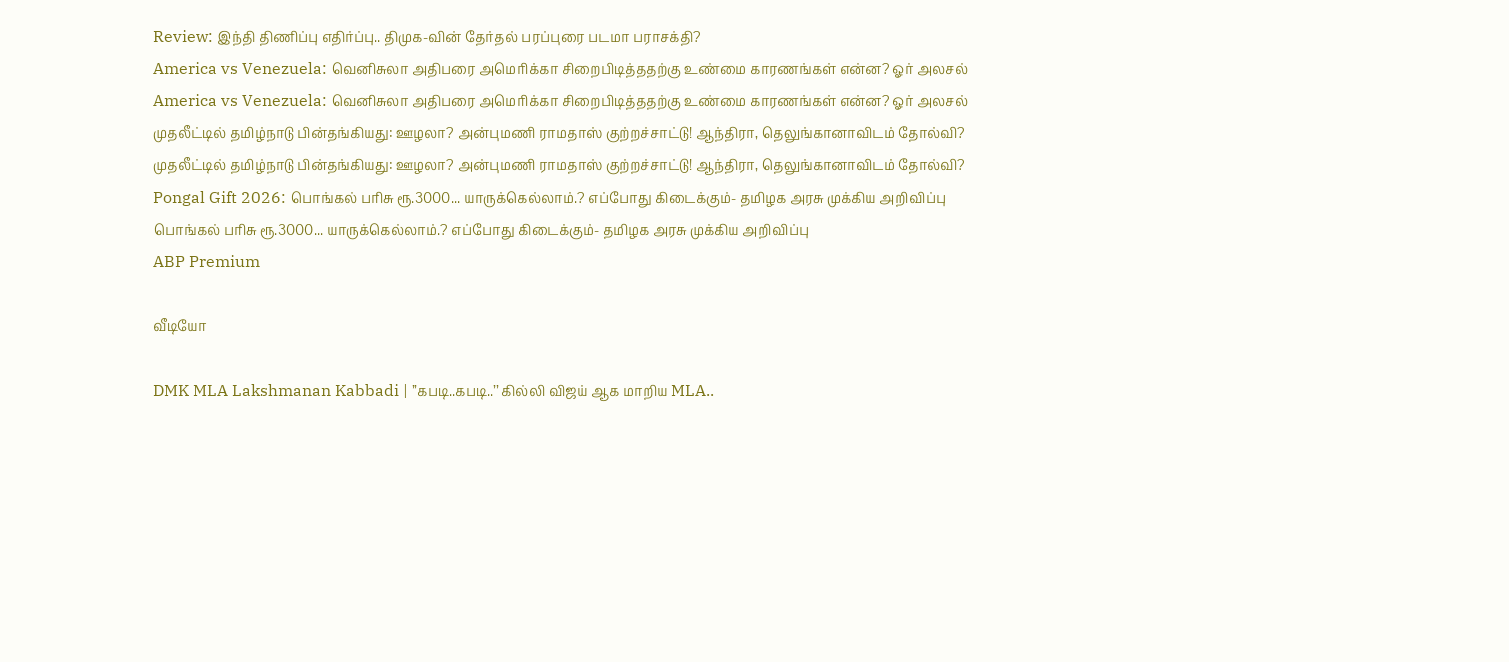Review: இந்தி திணிப்பு எதிர்ப்பு.. திமுக-வின் தேர்தல் பரப்புரை படமா பராசக்தி?
America vs Venezuela: வெனிசுலா அதிபரை அமெரிக்கா சிறைபிடித்ததற்கு உண்மை காரணங்கள் என்ன? ஓர் அலசல்
America vs Venezuela: வெனிசுலா அதிபரை அமெரிக்கா சிறைபிடித்ததற்கு உண்மை காரணங்கள் என்ன? ஓர் அலசல்
முதலீட்டில் தமிழ்நாடு பின்தங்கியது: ஊழலா? அன்புமணி ராமதாஸ் குற்றச்சாட்டு! ஆந்திரா, தெலுங்கானாவிடம் தோல்வி?
முதலீட்டில் தமிழ்நாடு பின்தங்கியது: ஊழலா? அன்புமணி ராமதாஸ் குற்றச்சாட்டு! ஆந்திரா, தெலுங்கானாவிடம் தோல்வி?
Pongal Gift 2026: பொங்கல் பரிசு ரூ.3000... யாருக்கெல்லாம்.? எப்போது கிடைக்கும்- தமிழக அரசு முக்கிய அறிவிப்பு
பொங்கல் பரிசு ரூ.3000... யாருக்கெல்லாம்.? எப்போது கிடைக்கும்- தமிழக அரசு முக்கிய அறிவிப்பு
ABP Premium

வீடியோ

DMK MLA Lakshmanan Kabbadi | ’’கபடி..கபடி..’’ கில்லி விஜய் ஆக மாறிய MLA..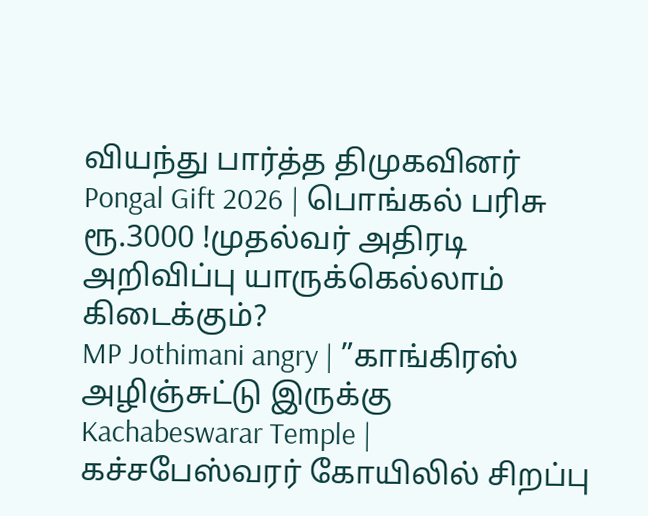வியந்து பார்த்த திமுகவினர்
Pongal Gift 2026 | பொங்கல் பரிசு ரூ.3000 !முதல்வர் அதிரடி அறிவிப்பு யாருக்கெல்லாம் கிடைக்கும்?
MP Jothimani angry | ”காங்கிரஸ் அழிஞ்சுட்டு இருக்கு
Kachabeswarar Temple | கச்சபேஸ்வரர் கோயிலில் சிறப்பு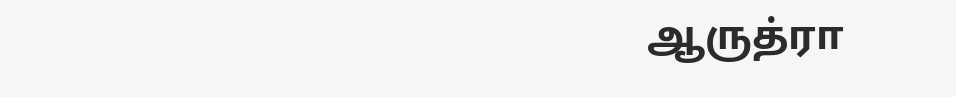ஆருத்ரா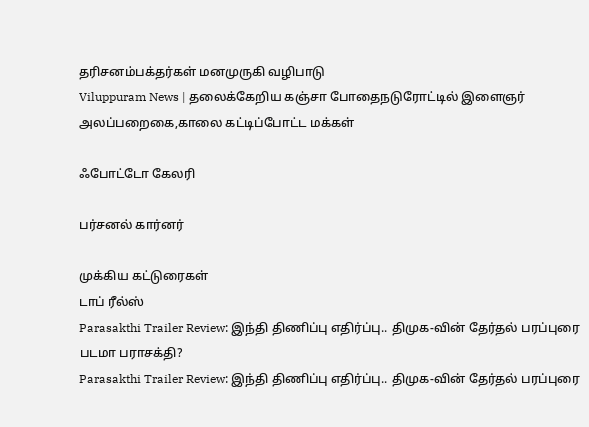தரிசனம்பக்தர்கள் மனமுருகி வழிபாடு
Viluppuram News | தலைக்கேறிய கஞ்சா போதைநடுரோட்டில் இளைஞர் அலப்பறைகை,காலை கட்டிப்போட்ட மக்கள்

ஃபோட்டோ கேலரி

பர்சனல் கார்னர்

முக்கிய கட்டுரைகள்
டாப் ரீல்ஸ்
Parasakthi Trailer Review: இந்தி திணிப்பு எதிர்ப்பு.. திமுக-வின் தேர்தல் பரப்புரை படமா பராசக்தி?
Parasakthi Trailer Review: இந்தி திணிப்பு எதிர்ப்பு.. திமுக-வின் தேர்தல் பரப்புரை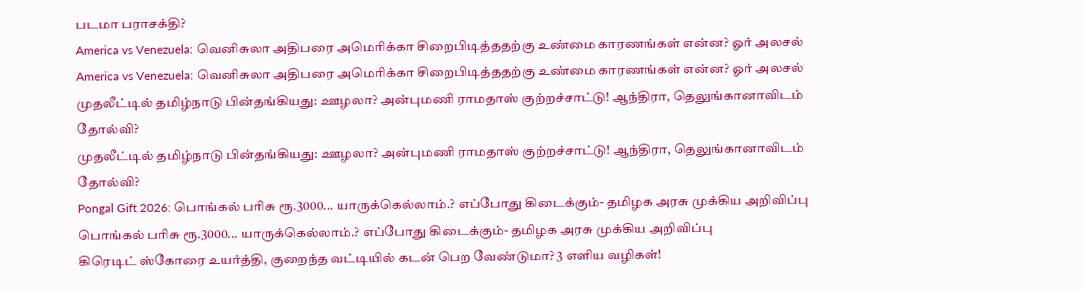படமா பராசக்தி?
America vs Venezuela: வெனிசுலா அதிபரை அமெரிக்கா சிறைபிடித்ததற்கு உண்மை காரணங்கள் என்ன? ஓர் அலசல்
America vs Venezuela: வெனிசுலா அதிபரை அமெரிக்கா சிறைபிடித்ததற்கு உண்மை காரணங்கள் என்ன? ஓர் அலசல்
முதலீட்டில் தமிழ்நாடு பின்தங்கியது: ஊழலா? அன்புமணி ராமதாஸ் குற்றச்சாட்டு! ஆந்திரா, தெலுங்கானாவிடம் தோல்வி?
முதலீட்டில் தமிழ்நாடு பின்தங்கியது: ஊழலா? அன்புமணி ராமதாஸ் குற்றச்சாட்டு! ஆந்திரா, தெலுங்கானாவிடம் தோல்வி?
Pongal Gift 2026: பொங்கல் பரிசு ரூ.3000... யாருக்கெல்லாம்.? எப்போது கிடைக்கும்- தமிழக அரசு முக்கிய அறிவிப்பு
பொங்கல் பரிசு ரூ.3000... யாருக்கெல்லாம்.? எப்போது கிடைக்கும்- தமிழக அரசு முக்கிய அறிவிப்பு
கிரெடிட் ஸ்கோரை உயர்த்தி, குறைந்த வட்டியில் கடன் பெற வேண்டுமா? 3 எளிய வழிகள்!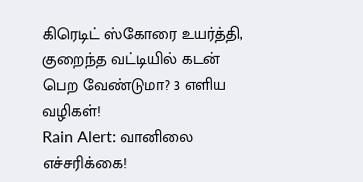கிரெடிட் ஸ்கோரை உயர்த்தி, குறைந்த வட்டியில் கடன் பெற வேண்டுமா? 3 எளிய வழிகள்!
Rain Alert: வானிலை எச்சரிக்கை!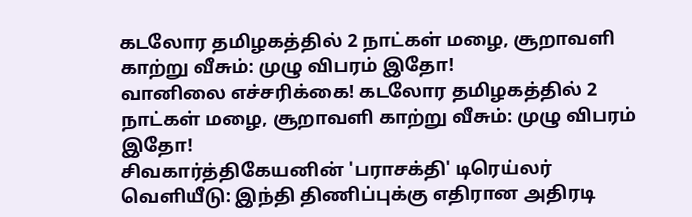கடலோர தமிழகத்தில் 2 நாட்கள் மழை, சூறாவளி காற்று வீசும்: முழு விபரம் இதோ!
வானிலை எச்சரிக்கை! கடலோர தமிழகத்தில் 2 நாட்கள் மழை, சூறாவளி காற்று வீசும்: முழு விபரம் இதோ!
சிவகார்த்திகேயனின் 'பராசக்தி' டிரெய்லர் வெளியீடு: இந்தி திணிப்புக்கு எதிரான அதிரடி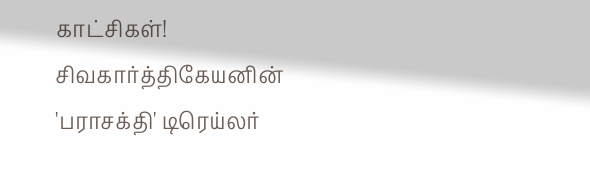காட்சிகள்!
சிவகார்த்திகேயனின் 'பராசக்தி' டிரெய்லர்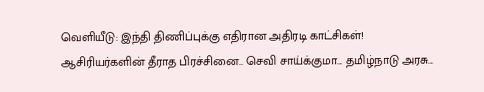வெளியீடு: இந்தி திணிப்புக்கு எதிரான அதிரடி காட்சிகள்!
ஆசிரியர்களின் தீராத பிரச்சினை.. செவி சாய்க்குமா... தமிழ்நாடு அரசு...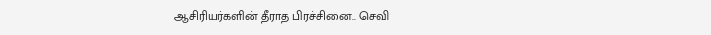ஆசிரியர்களின் தீராத பிரச்சினை.. செவி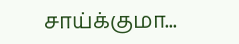சாய்க்குமா...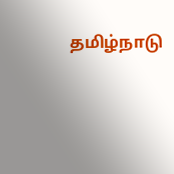தமிழ்நாடு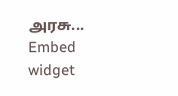அரசு...
Embed widget